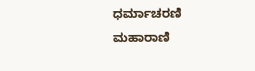ಧರ್ಮಾಚರಣಿ ಮಹಾರಾಣಿ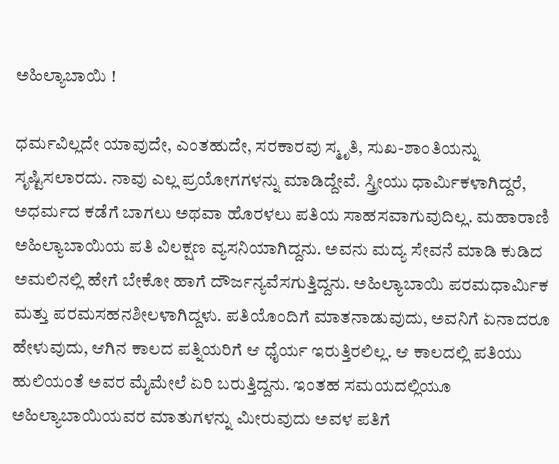ಅಹಿಲ್ಯಾಬಾಯಿ !

ಧರ್ಮವಿಲ್ಲದೇ ಯಾವುದೇ, ಎಂತಹುದೇ, ಸರಕಾರವು ಸ್ಮೃತಿ, ಸುಖ-ಶಾಂತಿಯನ್ನು ಸೃಷ್ಟಿಸಲಾರದು. ನಾವು ಎಲ್ಲ ಪ್ರಯೋಗಗಳನ್ನು ಮಾಡಿದ್ದೇವೆ. ಸ್ತ್ರೀಯು ಧಾರ್ಮಿಕಳಾಗಿದ್ದರೆ, ಅಧರ್ಮದ ಕಡೆಗೆ ಬಾಗಲು ಅಥವಾ ಹೊರಳಲು ಪತಿಯ ಸಾಹಸವಾಗುವುದಿಲ್ಲ. ಮಹಾರಾಣಿ ಅಹಿಲ್ಯಾಬಾಯಿಯ ಪತಿ ವಿಲಕ್ಷಣ ವ್ಯಸನಿಯಾಗಿದ್ದನು. ಅವನು ಮದ್ಯ ಸೇವನೆ ಮಾಡಿ ಕುಡಿದ ಅಮಲಿನಲ್ಲಿ ಹೇಗೆ ಬೇಕೋ ಹಾಗೆ ದೌರ್ಜನ್ಯವೆಸಗುತ್ತಿದ್ದನು. ಅಹಿಲ್ಯಾಬಾಯಿ ಪರಮಧಾರ್ಮಿಕ ಮತ್ತು ಪರಮಸಹನಶೀಲಳಾಗಿದ್ದಳು. ಪತಿಯೊಂದಿಗೆ ಮಾತನಾಡುವುದು, ಅವನಿಗೆ ಏನಾದರೂ ಹೇಳುವುದು, ಆಗಿನ ಕಾಲದ ಪತ್ನಿಯರಿಗೆ ಆ ಧೈರ್ಯ ಇರುತ್ತಿರಲಿಲ್ಲ. ಆ ಕಾಲದಲ್ಲಿ ಪತಿಯು ಹುಲಿಯಂತೆ ಅವರ ಮೈಮೇಲೆ ಏರಿ ಬರುತ್ತಿದ್ದನು. ಇಂತಹ ಸಮಯದಲ್ಲಿಯೂ ಅಹಿಲ್ಯಾಬಾಯಿಯವರ ಮಾತುಗಳನ್ನು ಮೀರುವುದು ಅವಳ ಪತಿಗೆ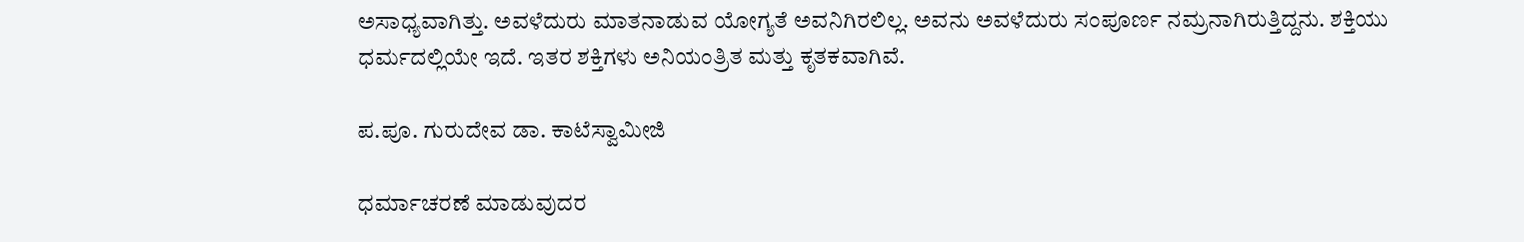ಅಸಾಧ್ಯವಾಗಿತ್ತು. ಅವಳೆದುರು ಮಾತನಾಡುವ ಯೋಗ್ಯತೆ ಅವನಿಗಿರಲಿಲ್ಲ. ಅವನು ಅವಳೆದುರು ಸಂಪೂರ್ಣ ನಮ್ರನಾಗಿರುತ್ತಿದ್ದನು. ಶಕ್ತಿಯು ಧರ್ಮದಲ್ಲಿಯೇ ಇದೆ. ಇತರ ಶಕ್ತಿಗಳು ಅನಿಯಂತ್ರಿತ ಮತ್ತು ಕೃತಕವಾಗಿವೆ.

ಪ.ಪೂ. ಗುರುದೇವ ಡಾ. ಕಾಟೆಸ್ವಾಮೀಜಿ

ಧರ್ಮಾಚರಣೆ ಮಾಡುವುದರ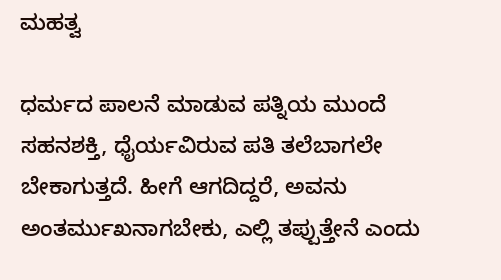ಮಹತ್ವ

ಧರ್ಮದ ಪಾಲನೆ ಮಾಡುವ ಪತ್ನಿಯ ಮುಂದೆ ಸಹನಶಕ್ತಿ, ಧೈರ್ಯವಿರುವ ಪತಿ ತಲೆಬಾಗಲೇ ಬೇಕಾಗುತ್ತದೆ. ಹೀಗೆ ಆಗದಿದ್ದರೆ, ಅವನು ಅಂತರ್ಮುಖನಾಗಬೇಕು, ಎಲ್ಲಿ ತಪ್ಪುತ್ತೇನೆ ಎಂದು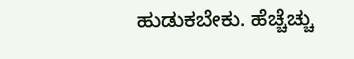ಹುಡುಕಬೇಕು. ಹೆಚ್ಚೆಚ್ಚು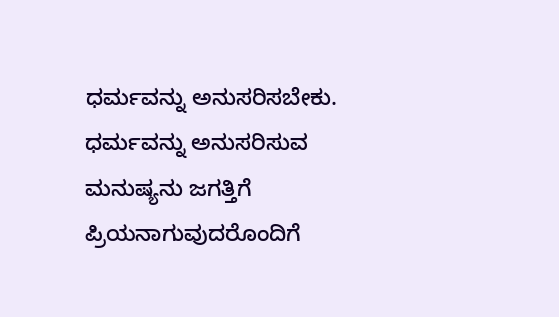ಧರ್ಮವನ್ನು ಅನುಸರಿಸಬೇಕು. ಧರ್ಮವನ್ನು ಅನುಸರಿಸುವ ಮನುಷ್ಯನು ಜಗತ್ತಿಗೆ ಪ್ರಿಯನಾಗುವುದರೊಂದಿಗೆ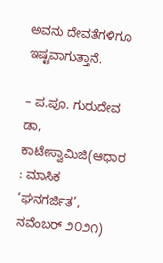ಅವನು ದೇವತೆಗಳಿಗೂ ಇಷ್ಟವಾಗುತ್ತಾನೆ.

– ಪ.ಪೂ. ಗುರುದೇವ ಡಾ, ಕಾಟೇಸ್ವಾಮಿಜಿ(ಆಧಾರ : ಮಾಸಿಕ ‘ಘನಗರ್ಜಿತ’, ನವೆಂಬರ್‌ ೨೦೨೧)